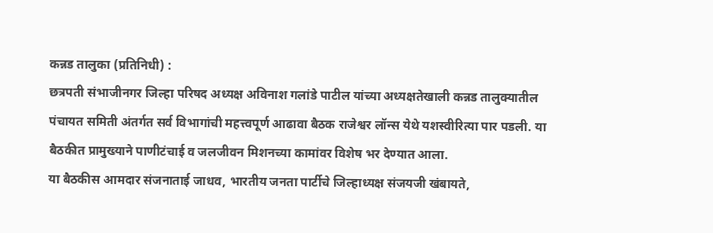कन्नड तालुका (प्रतिनिधी) :
छत्रपती संभाजीनगर जिल्हा परिषद अध्यक्ष अविनाश गलांडे पाटील यांच्या अध्यक्षतेखाली कन्नड तालुक्यातील पंचायत समिती अंतर्गत सर्व विभागांची महत्त्वपूर्ण आढावा बैठक राजेश्वर लॉन्स येथे यशस्वीरित्या पार पडली. या बैठकीत प्रामुख्याने पाणीटंचाई व जलजीवन मिशनच्या कामांवर विशेष भर देण्यात आला.
या बैठकीस आमदार संजनाताई जाधव, भारतीय जनता पार्टीचे जिल्हाध्यक्ष संजयजी खंबायते,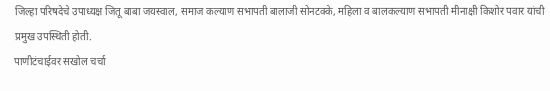जिल्हा परिषदेचे उपाध्यक्ष जितू बाबा जयस्वाल, समाज कल्याण सभापती बालाजी सोनटक्के, महिला व बालकल्याण सभापती मीनाक्षी किशोर पवार यांची प्रमुख उपस्थिती होती.
पाणीटंचाईवर सखोल चर्चा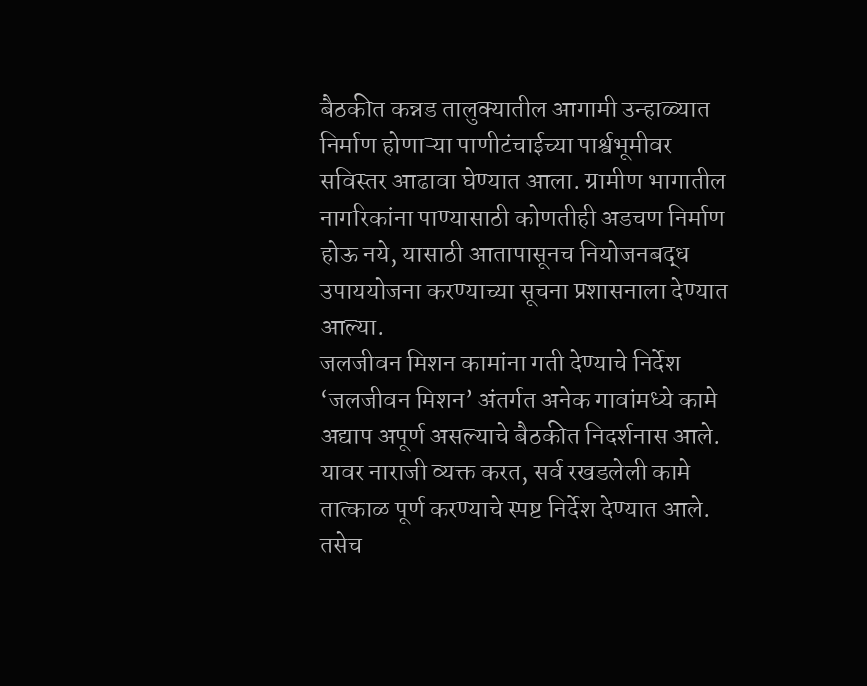बैठकीत कन्नड तालुक्यातील आगामी उन्हाळ्यात निर्माण होणाऱ्या पाणीटंचाईच्या पार्श्वभूमीवर सविस्तर आढावा घेण्यात आला. ग्रामीण भागातील नागरिकांना पाण्यासाठी कोणतीही अडचण निर्माण होऊ नये, यासाठी आतापासूनच नियोजनबद्ध उपाययोजना करण्याच्या सूचना प्रशासनाला देण्यात आल्या.
जलजीवन मिशन कामांना गती देण्याचे निर्देश
‘जलजीवन मिशन’ अंतर्गत अनेक गावांमध्ये कामे अद्याप अपूर्ण असल्याचे बैठकीत निदर्शनास आले. यावर नाराजी व्यक्त करत, सर्व रखडलेली कामे तात्काळ पूर्ण करण्याचे स्पष्ट निर्देश देण्यात आले. तसेच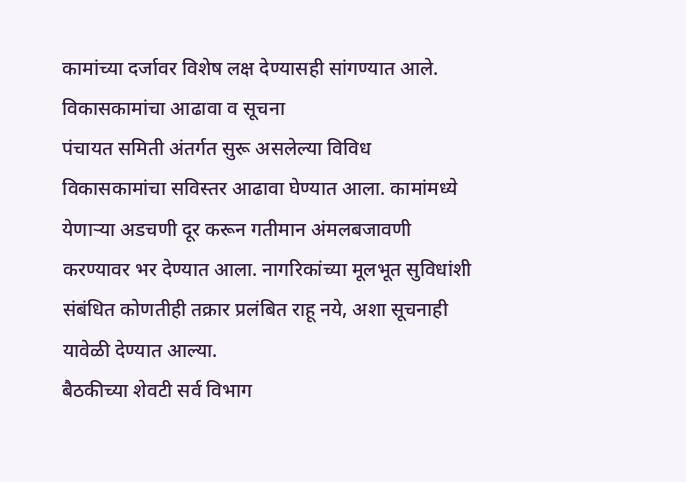कामांच्या दर्जावर विशेष लक्ष देण्यासही सांगण्यात आले.
विकासकामांचा आढावा व सूचना
पंचायत समिती अंतर्गत सुरू असलेल्या विविध विकासकामांचा सविस्तर आढावा घेण्यात आला. कामांमध्ये येणाऱ्या अडचणी दूर करून गतीमान अंमलबजावणी करण्यावर भर देण्यात आला. नागरिकांच्या मूलभूत सुविधांशी संबंधित कोणतीही तक्रार प्रलंबित राहू नये, अशा सूचनाही यावेळी देण्यात आल्या.
बैठकीच्या शेवटी सर्व विभाग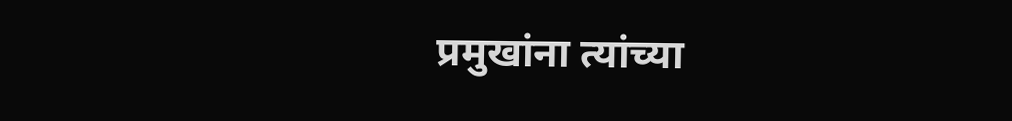प्रमुखांना त्यांच्या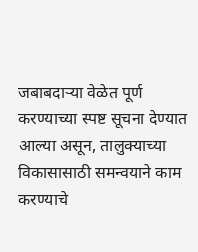जबाबदाऱ्या वेळेत पूर्ण करण्याच्या स्पष्ट सूचना देण्यात आल्या असून, तालुक्याच्या विकासासाठी समन्वयाने काम करण्याचे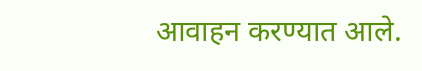आवाहन करण्यात आले.